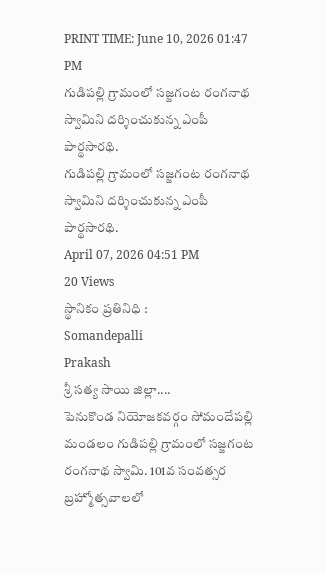PRINT TIME: June 10, 2026 01:47 PM
గుడిపల్లి గ్రామంలో సజ్జగంట రంగనాథ స్వామిని దర్శించుకున్న ఎంపీ పార్థసారథి.
గుడిపల్లి గ్రామంలో సజ్జగంట రంగనాథ స్వామిని దర్శించుకున్న ఎంపీ పార్థసారథి.
April 07, 2026 04:51 PM
20 Views
స్థానికం ప్రతినిధి :
Somandepalli
Prakash
శ్రీ సత్య సాయి జిల్లా....
పెనుకొండ నియోజకవర్గం సోమందేపల్లి మండలం గుడిపల్లి గ్రామంలో సజ్జగంట రంగనాథ స్వామి. 101వ సంవత్సర బ్రహ్మోత్సవాలలో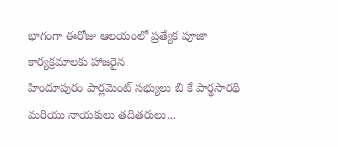భాగంగా ఈరోజు ఆలయంలో ప్రత్యేక పూజా కార్యక్రమాలకు హాజరైన
హిందూపురం పార్లమెంట్ సభ్యులు బి కే పార్థసారథి మరియు నాయకులు తదితరులు...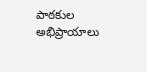పాఠకుల అభిప్రాయాలు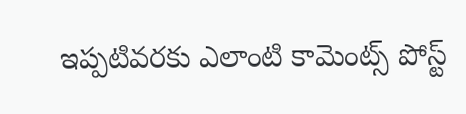ఇప్పటివరకు ఎలాంటి కామెంట్స్ పోస్ట్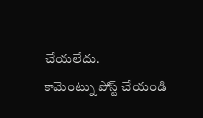చేయలేదు.
కామెంట్ను పోస్ట్ చేయండి